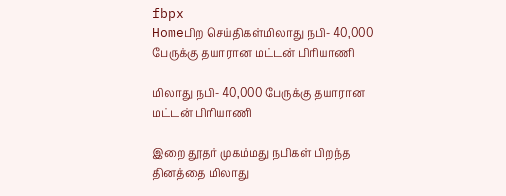fbpx
Homeபிற செய்திகள்மிலாது நபி- 40,000 பேருக்கு தயாரான மட்டன் பிரியாணி

மிலாது நபி- 40,000 பேருக்கு தயாரான மட்டன் பிரியாணி

இறை தூதர் முகம்மது நபிகள் பிறந்த தினத்தை மிலாது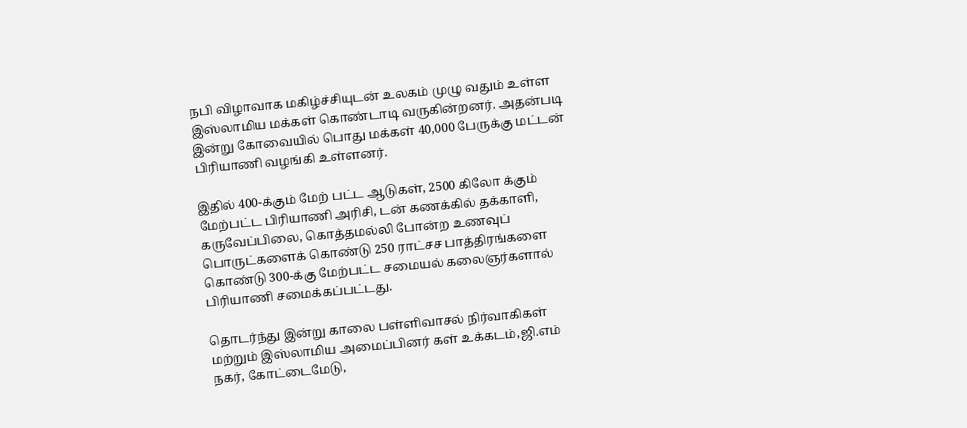நபி விழாவாக மகிழ்ச்சியுடன் உலகம் முழு வதும் உள்ள இஸ்லாமிய மக்கள் கொண்டாடி வருகின்றனர். அதன்படி இன்று கோவையில் பொது மக்கள் 40,000 பேருக்கு மட்டன் பிரியாணி வழங்கி உள்ளனர்.

இதில் 400-க்கும் மேற் பட்ட ஆடுகள், 2500 கிலோ க்கும் மேற்பட்ட பிரியாணி அரிசி, டன் கணக்கில் தக்காளி, கருவேப்பிலை, கொத்தமல்லி போன்ற உணவுப் பொருட்களைக் கொண்டு 250 ராட்சச பாத்திரங்களை கொண்டு 300-க்கு மேற்பட்ட சமையல் கலைஞர்களால் பிரியாணி சமைக்கப்பட்டது.

தொடர்ந்து இன்று காலை பள்ளிவாசல் நிர்வாகிகள் மற்றும் இஸ்லாமிய அமைப்பினர் கள் உக்கடம்,ஜி.எம் நகர், கோட்டைமேடு,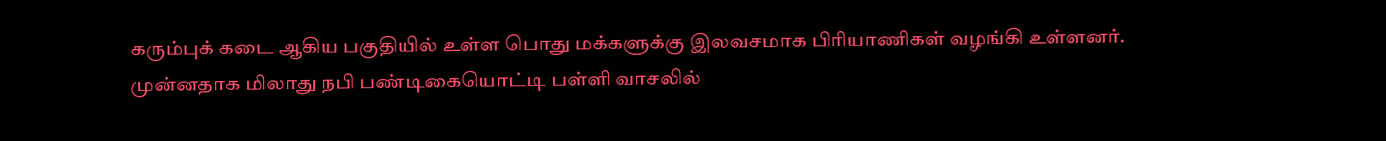கரும்புக் கடை ஆகிய பகுதியில் உள்ள பொது மக்களுக்கு இலவசமாக பிரியாணிகள் வழங்கி உள்ளனர். முன்னதாக மிலாது நபி பண்டிகையொட்டி பள்ளி வாசலில்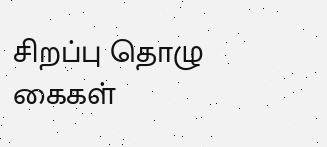சிறப்பு தொழு கைகள்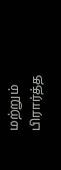மற்றும் பிரார்த்த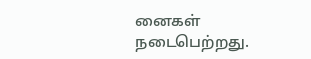னைகள் நடைபெற்றது.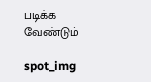படிக்க வேண்டும்

spot_img